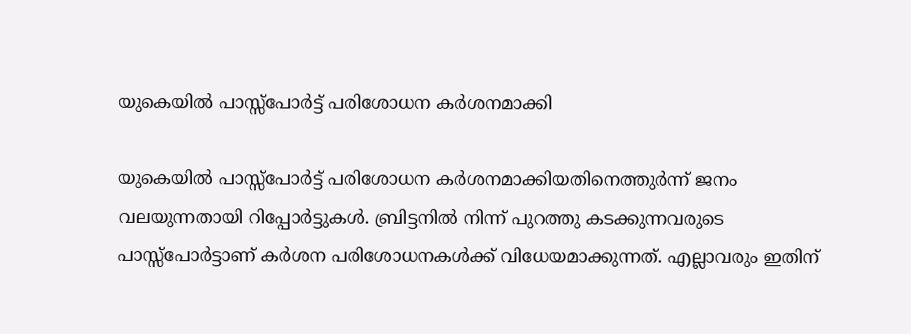യുകെയില്‍ പാസ്സ്‌പോര്‍ട്ട് പരിശോധന കര്‍ശനമാക്കി

യുകെയില്‍ പാസ്സ്‌പോര്‍ട്ട് പരിശോധന കര്‍ശനമാക്കിയതിനെത്തുര്‍ന്ന് ജനം വലയുന്നതായി റിപ്പോര്‍ട്ടുകള്‍. ബ്രിട്ടനില്‍ നിന്ന് പുറത്തു കടക്കുന്നവരുടെ പാസ്സ്‌പോര്‍ട്ടാണ് കര്‍ശന പരിശോധനകള്‍ക്ക് വിധേയമാക്കുന്നത്. എല്ലാവരും ഇതിന്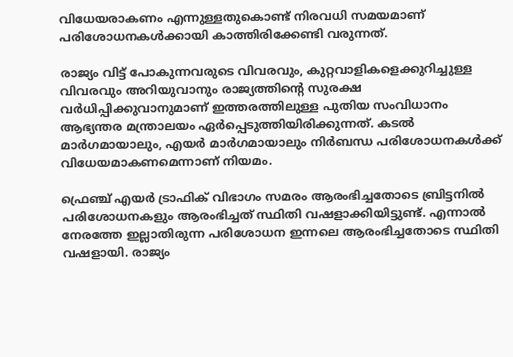വിധേയരാകണം എന്നുള്ളതുകൊണ്ട് നിരവധി സമയമാണ് പരിശോധനകള്‍ക്കായി കാത്തിരിക്കേണ്ടി വരുന്നത്.

രാജ്യം വിട്ട് പോകുന്നവരുടെ വിവരവും, കുറ്റവാളികളെക്കുറിച്ചുള്ള വിവരവും അറിയുവാനും രാജ്യത്തിന്റെ സുരക്ഷ വര്‍ധിപ്പിക്കുവാനുമാണ് ഇത്തരത്തിലുള്ള പുതിയ സംവിധാനം ആഭ്യന്തര മന്ത്രാലയം ഏര്‍പ്പെടുത്തിയിരിക്കുന്നത്. കടല്‍ മാര്‍ഗമായാലും, എയര്‍ മാര്‍ഗമായാലും നിര്‍ബന്ധ പരിശോധനകള്‍ക്ക് വിധേയമാകണമെന്നാണ് നിയമം.

ഫ്രെഞ്ച് എയര്‍ ട്രാഫിക് വിഭാഗം സമരം ആരംഭിച്ചതോടെ ബ്രിട്ടനില്‍ പരിശോധനകളും ആരംഭിച്ചത് സ്ഥിതി വഷളാക്കിയിട്ടുണ്ട്. എന്നാല്‍ നേരത്തേ ഇല്ലാതിരുന്ന പരിശോധന ഇന്നലെ ആരംഭിച്ചതോടെ സ്ഥിതി വഷളായി. രാജ്യം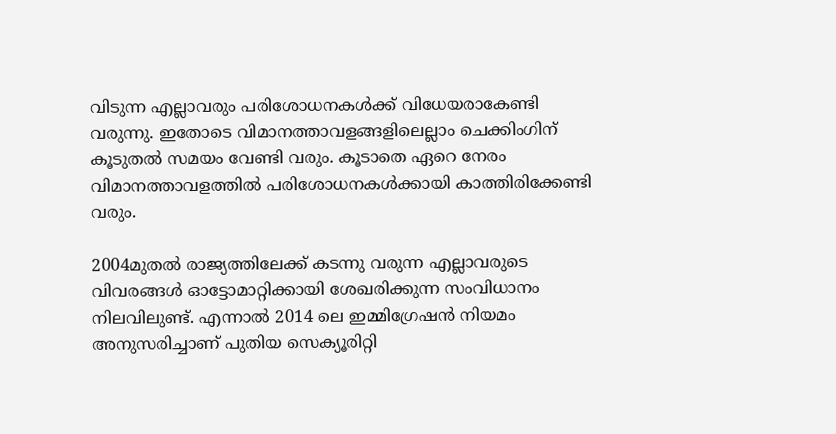വിടുന്ന എല്ലാവരും പരിശോധനകള്‍ക്ക് വിധേയരാകേണ്ടി വരുന്നു. ഇതോടെ വിമാനത്താവളങ്ങളിലെല്ലാം ചെക്കിംഗിന് കൂടുതല്‍ സമയം വേണ്ടി വരും. കൂടാതെ ഏറെ നേരം വിമാനത്താവളത്തില്‍ പരിശോധനകള്‍ക്കായി കാത്തിരിക്കേണ്ടി വരും.

2004മുതല്‍ രാജ്യത്തിലേക്ക് കടന്നു വരുന്ന എല്ലാവരുടെ വിവരങ്ങള്‍ ഓട്ടോമാറ്റിക്കായി ശേഖരിക്കുന്ന സംവിധാനം നിലവിലുണ്ട്. എന്നാല്‍ 2014 ലെ ഇമ്മിഗ്രേഷന്‍ നിയമം അനുസരിച്ചാണ് പുതിയ സെക്യൂരിറ്റി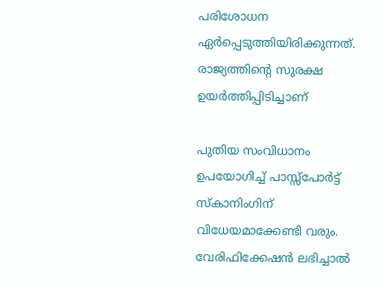പരിശോധന ഏര്‍പ്പെടുത്തിയിരിക്കുന്നത്. രാജ്യത്തിന്റെ സുരക്ഷ ഉയര്‍ത്തിപ്പിടിച്ചാണ്

പുതിയ സംവിധാനം ഉപയോഗിച്ച് പാസ്സ്‌പോര്‍ട്ട് സ്‌കാനിംഗിന് വിധേയമാക്കേണ്ടി വരും. വേരിഫിക്കേഷന്‍ ലഭിച്ചാല്‍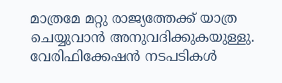മാത്രമേ മറ്റു രാജ്യത്തേക്ക് യാത്ര ചെയ്യുവാന്‍ അനുവദിക്കുകയുള്ളു. വേരിഫിക്കേഷന്‍ നടപടികള്‍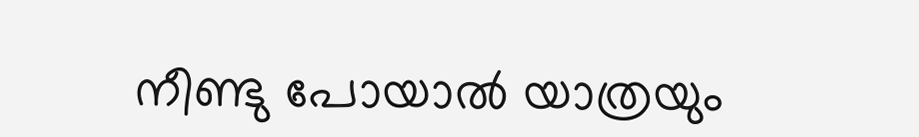നീണ്ടു പോയാല്‍ യാത്രയും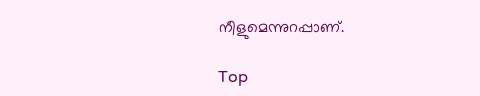നീളുമെന്നുറപ്പാണ്.

Top